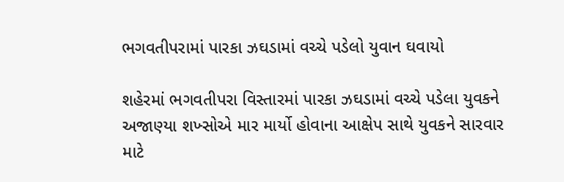ભગવતીપરામાં પારકા ઝઘડામાં વચ્ચે પડેલો યુવાન ઘવાયો

શહેરમાં ભગવતીપરા વિસ્તારમાં પારકા ઝઘડામાં વચ્ચે પડેલા યુવકને અજાણ્યા શખ્સોએ માર માર્યો હોવાના આક્ષેપ સાથે યુવકને સારવાર માટે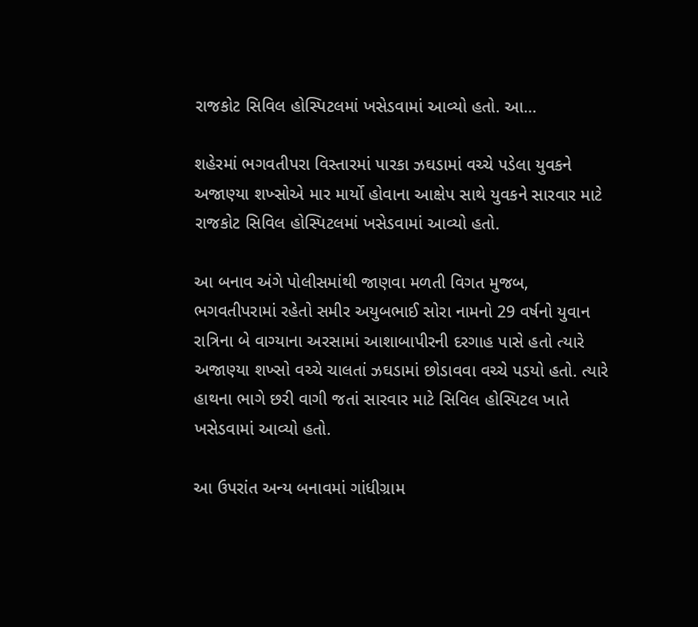રાજકોટ સિવિલ હોસ્પિટલમાં ખસેડવામાં આવ્યો હતો. આ…

શહેરમાં ભગવતીપરા વિસ્તારમાં પારકા ઝઘડામાં વચ્ચે પડેલા યુવકને અજાણ્યા શખ્સોએ માર માર્યો હોવાના આક્ષેપ સાથે યુવકને સારવાર માટે રાજકોટ સિવિલ હોસ્પિટલમાં ખસેડવામાં આવ્યો હતો.

આ બનાવ અંગે પોલીસમાંથી જાણવા મળતી વિગત મુજબ, ભગવતીપરામાં રહેતો સમીર અયુબભાઈ સોરા નામનો 29 વર્ષનો યુવાન રાત્રિના બે વાગ્યાના અરસામાં આશાબાપીરની દરગાહ પાસે હતો ત્યારે અજાણ્યા શખ્સો વચ્ચે ચાલતાં ઝઘડામાં છોડાવવા વચ્ચે પડયો હતો. ત્યારે હાથના ભાગે છરી વાગી જતાં સારવાર માટે સિવિલ હોસ્પિટલ ખાતે ખસેડવામાં આવ્યો હતો.

આ ઉપરાંત અન્ય બનાવમાં ગાંધીગ્રામ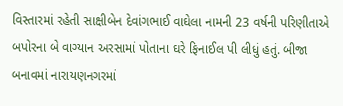વિસ્તારમાં રહેતી સાક્ષીબેન દેવાંગભાઈ વાઘેલા નામની 23 વર્ષની પરિણીતાએ બપોરના બે વાગ્યાન અરસામાં પોતાના ઘરે ફિનાઈલ પી લીધું હતું. બીજા બનાવમાં નારાયણનગરમાં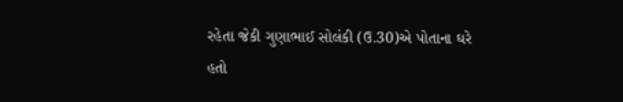રહેતા જેકી ગુણાભાઈ સોલંકી (ઉ.30)એ પોતાના ઘરે હતો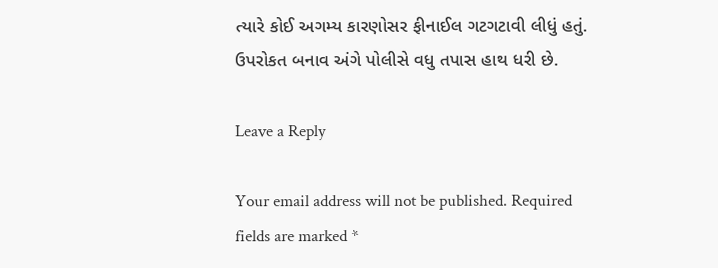ત્યારે કોઈ અગમ્ય કારણોસર ફીનાઈલ ગટગટાવી લીધું હતું. ઉપરોકત બનાવ અંગે પોલીસે વધુ તપાસ હાથ ધરી છે.

Leave a Reply

Your email address will not be published. Required fields are marked *